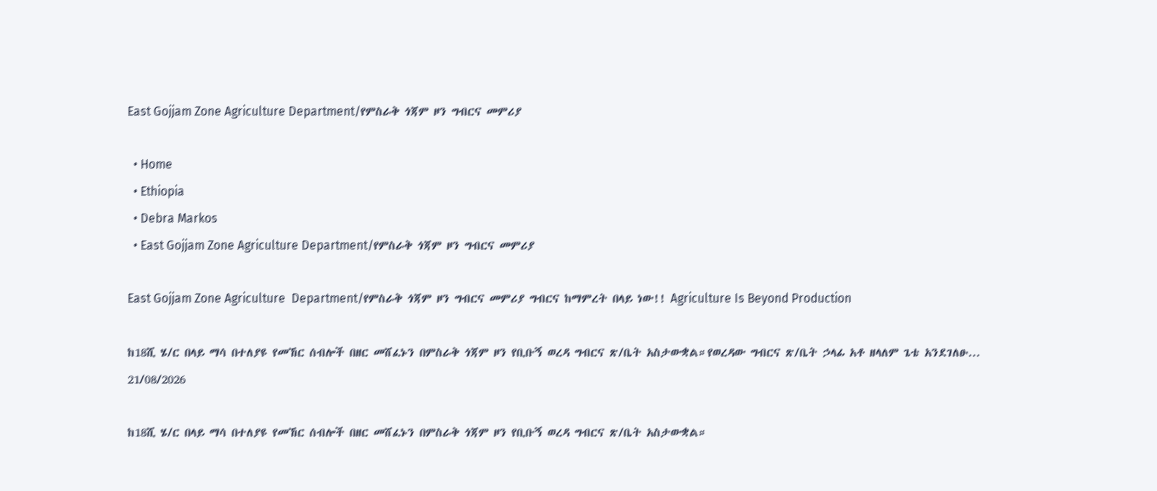East Gojjam Zone Agriculture Department/የምስራቅ ጎጃም ዞን ግብርና መምሪያ

  • Home
  • Ethiopia
  • Debra Markos
  • East Gojjam Zone Agriculture Department/የምስራቅ ጎጃም ዞን ግብርና መምሪያ

East Gojjam Zone Agriculture  Department/የምስራቅ ጎጃም ዞን ግብርና መምሪያ ግብርና ከማምረት በላይ ነው!! Agriculture Is Beyond Production

ከ18ሺ ሄ/ር በላይ ማሳ በተለያዩ የመኸር ሰብሎች በዘር መሸፈኑን በምስራቅ ጎጃም ዞን የቢቡኝ ወረዳ ግብርና ጽ/ቤት አስታውቋል።የወረዳው ግብርና ጽ/ቤት ኃላፊ አቶ ዘላለም ጌቴ አንደገለፁ...
21/08/2026

ከ18ሺ ሄ/ር በላይ ማሳ በተለያዩ የመኸር ሰብሎች በዘር መሸፈኑን በምስራቅ ጎጃም ዞን የቢቡኝ ወረዳ ግብርና ጽ/ቤት አስታውቋል።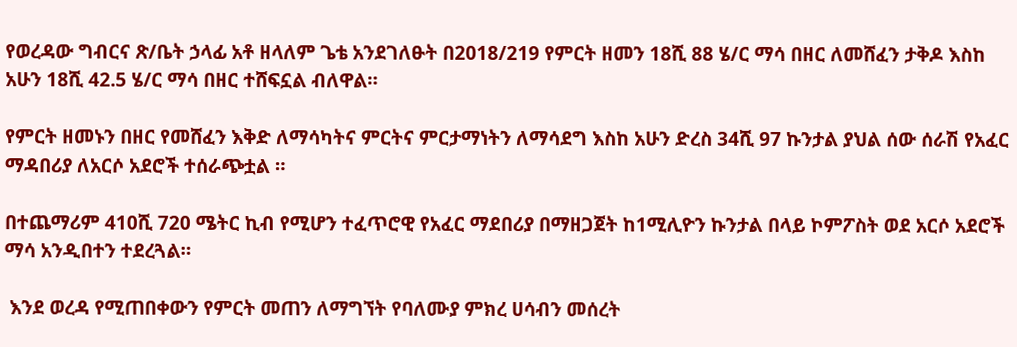የወረዳው ግብርና ጽ/ቤት ኃላፊ አቶ ዘላለም ጌቴ አንደገለፁት በ2018/219 የምርት ዘመን 18ሺ 88 ሄ/ር ማሳ በዘር ለመሸፈን ታቅዶ እስከ አሁን 18ሺ 42.5 ሄ/ር ማሳ በዘር ተሸፍኗል ብለዋል።

የምርት ዘመኑን በዘር የመሸፈን እቅድ ለማሳካትና ምርትና ምርታማነትን ለማሳደግ እስከ አሁን ድረስ 34ሺ 97 ኩንታል ያህል ሰው ሰራሽ የአፈር ማዳበሪያ ለአርሶ አደሮች ተሰራጭቷል ።

በተጨማሪም 410ሺ 720 ሜትር ኪብ የሚሆን ተፈጥሮዊ የአፈር ማደበሪያ በማዘጋጀት ከ1ሚሊዮን ኩንታል በላይ ኮምፖስት ወደ አርሶ አደሮች ማሳ አንዲበተን ተደረጓል።

 እንደ ወረዳ የሚጠበቀውን የምርት መጠን ለማግኘት የባለሙያ ምክረ ሀሳብን መሰረት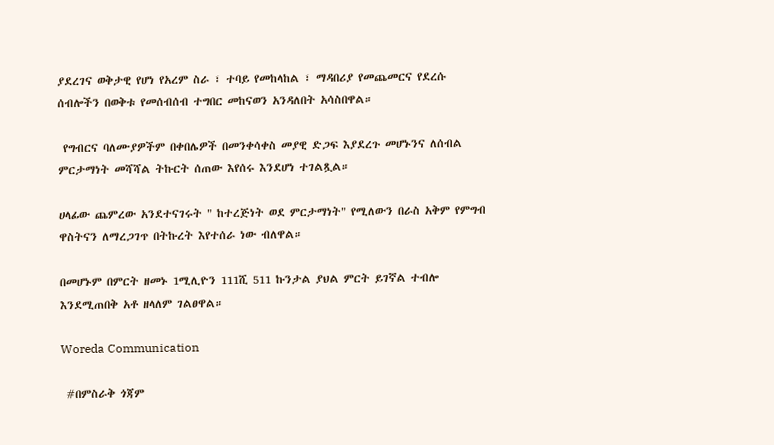ያደረገና ወቅታዊ የሆነ የአረም ስራ ፣ ተባይ የመከላከል ፣ ማዳበሪያ የመጨመርና የደረሱ ሰብሎችን በወቅቱ የመሰብሰብ ተግበር መከናወን አንዳለበት አሳስበዋል።

 የግብርና ባለሙያዎችም በቀበሌዎች በመንቀሳቀስ መያዊ ድጋፍ እያደረጉ መሆኑንና ለሰብል ምርታማነት መሻሻል ትኩርት ሰጠው እየሰሩ እንደሆነ ተገልጿል።

ሀላፊው ጨምረው አንደተናገሩት " ከተረጅነት ወደ ምርታማነት" የሚለውን በራስ አቅም የምግብ ዋስትናን ለማረጋገጥ በትኩረት እየተሰራ ነው ብለዋል።

በመሆኑም በምርት ዘመኑ 1ሚሊዮን 111ሺ 511 ኩንታል ያህል ምርት ይገኛል ተብሎ እንደሚጠበቅ አቶ ዘላለም ገልፀዋል።

Woreda Communication

 #በምስራቅ ጎጃም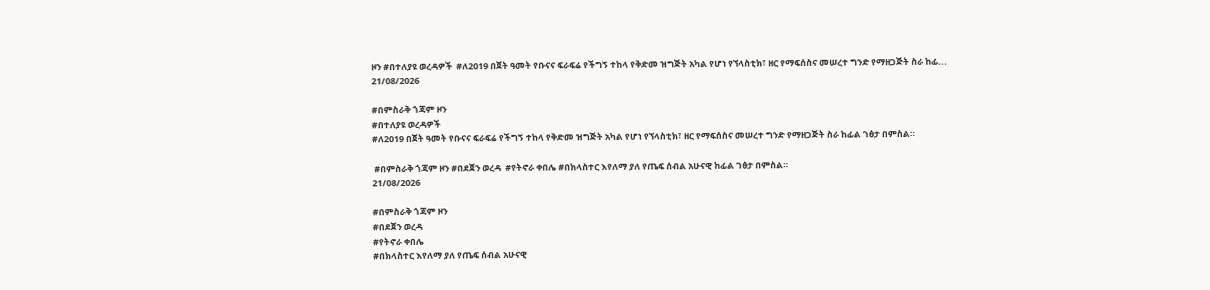ዞን #በተለያዩ ወረዳዎች  #ለ2019 በጀት ዓመት የቡናና ፍራፍሬ የችግኝ ተከላ የቅድመ ዝግጅት አካል የሆነ የኘላስቲክ፣ ዘር የማፍሰስና መሠረተ ግንድ የማዘጋጅት ስራ ከፊ...
21/08/2026

#በምስራቅ ጎጃም ዞን
#በተለያዩ ወረዳዎች
#ለ2019 በጀት ዓመት የቡናና ፍራፍሬ የችግኝ ተከላ የቅድመ ዝግጅት አካል የሆነ የኘላስቲክ፣ ዘር የማፍሰስና መሠረተ ግንድ የማዘጋጅት ስራ ከፊል ገፅታ በምስል።

 #በምስራቅ ጎጃም ዞን #በደጀን ወረዳ  #የትኖራ ቀበሌ #በክላስተር እየለማ ያለ የጤፍ ሰብል አሁናዊ ከፊል ገፅታ በምስል።
21/08/2026

#በምስራቅ ጎጃም ዞን
#በደጀን ወረዳ
#የትኖራ ቀበሌ
#በክላስተር እየለማ ያለ የጤፍ ሰብል አሁናዊ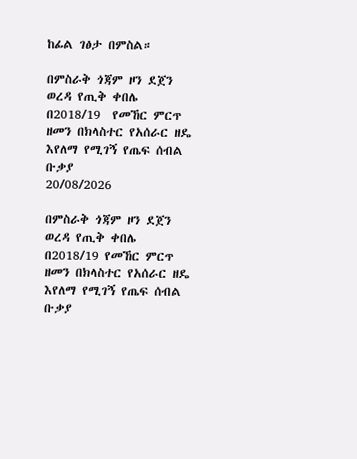ከፊል ገፅታ በምስል።

በምስራቅ ጎጃም ዞን ደጀን ወረዳ የጢቅ ቀበሌ በ2018/19  የመኸር ምርጥ ዘመን በክላስተር የአሰራር ዘዴ እየለማ የሚገኝ የጤፍ ሰብል ቡቃያ
20/08/2026

በምስራቅ ጎጃም ዞን ደጀን ወረዳ የጢቅ ቀበሌ በ2018/19 የመኸር ምርጥ ዘመን በክላስተር የአሰራር ዘዴ እየለማ የሚገኝ የጤፍ ሰብል ቡቃያ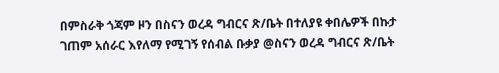በምስራቅ ጎጃም ዞን በስናን ወረዳ ግብርና ጽ/ቤት በተለያዩ ቀበሌዎች በኩታ ገጠም አሰራር እየለማ የሚገኝ የሰብል ቡቃያ @ስናን ወረዳ ግብርና ጽ/ቤት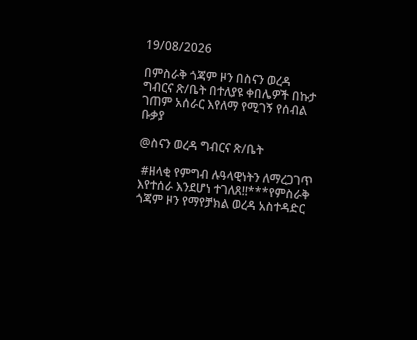19/08/2026

በምስራቅ ጎጃም ዞን በስናን ወረዳ ግብርና ጽ/ቤት በተለያዩ ቀበሌዎች በኩታ ገጠም አሰራር እየለማ የሚገኝ የሰብል ቡቃያ

@ስናን ወረዳ ግብርና ጽ/ቤት

 #ዘላቂ የምግብ ሉዓላዊነትን ለማረጋገጥ እየተሰራ እንደሆነ ተገለጸ!!***የምስራቅ ጎጃም ዞን የማየቻክል ወረዳ አስተዳድር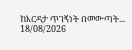ከእርዳታ ጥገኝነት በመውጣት...
18/08/2026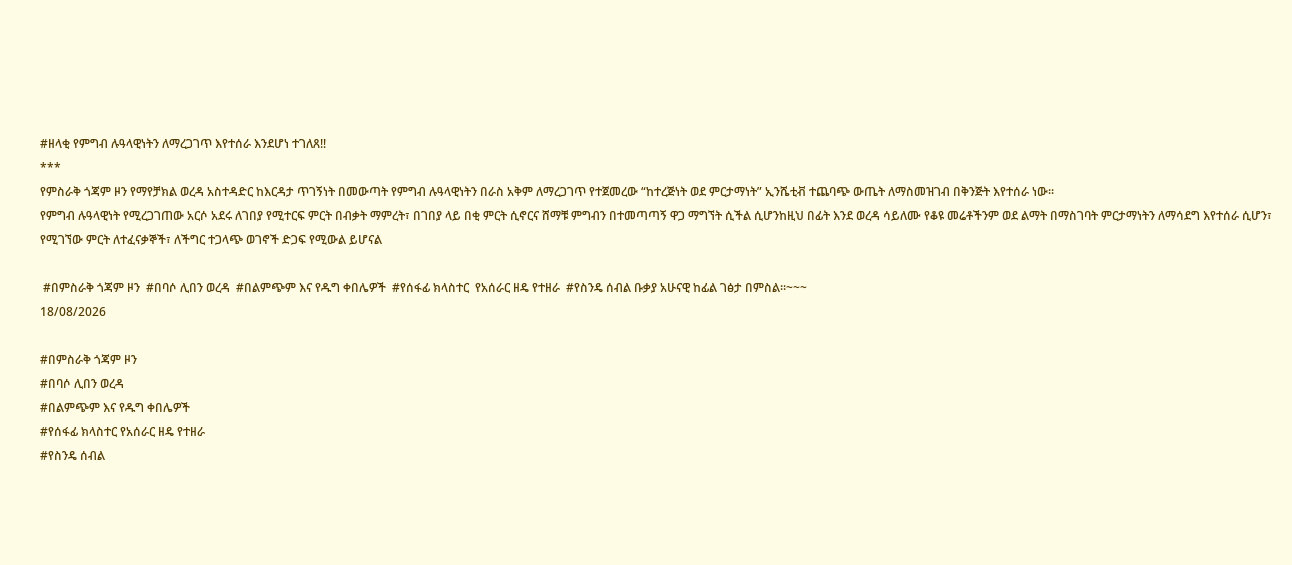#ዘላቂ የምግብ ሉዓላዊነትን ለማረጋገጥ እየተሰራ እንደሆነ ተገለጸ!!
***
የምስራቅ ጎጃም ዞን የማየቻክል ወረዳ አስተዳድር ከእርዳታ ጥገኝነት በመውጣት የምግብ ሉዓላዊነትን በራስ አቅም ለማረጋገጥ የተጀመረው “ከተረጅነት ወደ ምርታማነት” ኢንሼቲቭ ተጨባጭ ውጤት ለማስመዝገብ በቅንጅት እየተሰራ ነው።
የምግብ ሉዓላዊነት የሚረጋገጠው አርሶ አደሩ ለገበያ የሚተርፍ ምርት በብቃት ማምረት፣ በገበያ ላይ በቂ ምርት ሲኖርና ሸማቹ ምግብን በተመጣጣኝ ዋጋ ማግኘት ሲችል ሲሆንከዚህ በፊት እንደ ወረዳ ሳይለሙ የቆዩ መሬቶችንም ወደ ልማት በማስገባት ምርታማነትን ለማሳደግ እየተሰራ ሲሆን፣ የሚገኘው ምርት ለተፈናቃኞች፣ ለችግር ተጋላጭ ወገኖች ድጋፍ የሚውል ይሆናል

 #በምስራቅ ጎጃም ዞን  #በባሶ ሊበን ወረዳ  #በልምጭም እና የዱግ ቀበሌዎች  #የሰፋፊ ክላስተር  የአሰራር ዘዴ የተዘራ  #የስንዴ ሰብል ቡቃያ አሁናዊ ከፊል ገፅታ በምስል።~~~
18/08/2026

#በምስራቅ ጎጃም ዞን
#በባሶ ሊበን ወረዳ
#በልምጭም እና የዱግ ቀበሌዎች
#የሰፋፊ ክላስተር የአሰራር ዘዴ የተዘራ
#የስንዴ ሰብል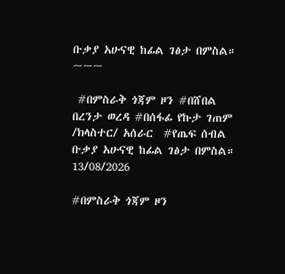ቡቃያ አሁናዊ ከፊል ገፅታ በምስል።
~~~

 #በምስራቅ ጎጃም ዞን #በሸበል በረንታ ወረዳ #በሰፋፊ የኩታ ገጠም /ክላስተር/ አሰራር  #የጤፍ ሰብል ቡቃያ አሁናዊ ከፊል ገፅታ በምስል።
13/08/2026

#በምስራቅ ጎጃም ዞን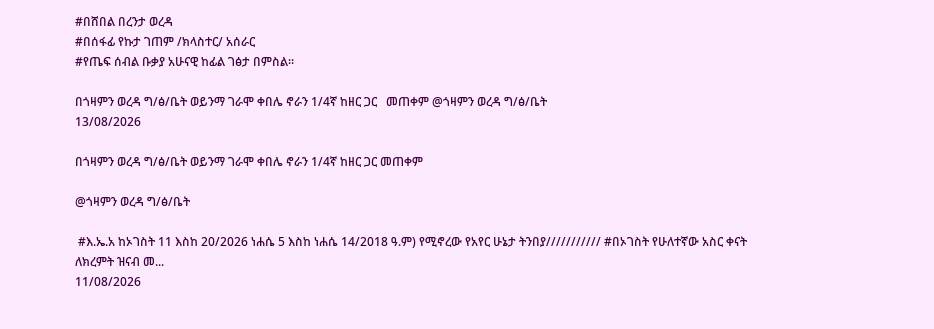#በሸበል በረንታ ወረዳ
#በሰፋፊ የኩታ ገጠም /ክላስተር/ አሰራር
#የጤፍ ሰብል ቡቃያ አሁናዊ ከፊል ገፅታ በምስል።

በጎዛምን ወረዳ ግ/ፅ/ቤት ወይንማ ገራሞ ቀበሌ ኖራን 1/4ኛ ከዘር ጋር   መጠቀም @ጎዛምን ወረዳ ግ/ፅ/ቤት
13/08/2026

በጎዛምን ወረዳ ግ/ፅ/ቤት ወይንማ ገራሞ ቀበሌ ኖራን 1/4ኛ ከዘር ጋር መጠቀም

@ጎዛምን ወረዳ ግ/ፅ/ቤት

 #እ.ኤ.አ ከኦገስት 11 እስከ 20/2026 ነሐሴ 5 እስከ ነሐሴ 14/2018 ዓ.ም) የሚኖረው የአየር ሁኔታ ትንበያ/////////// #በኦገስት የሁለተኛው አስር ቀናት ለክረምት ዝናብ መ...
11/08/2026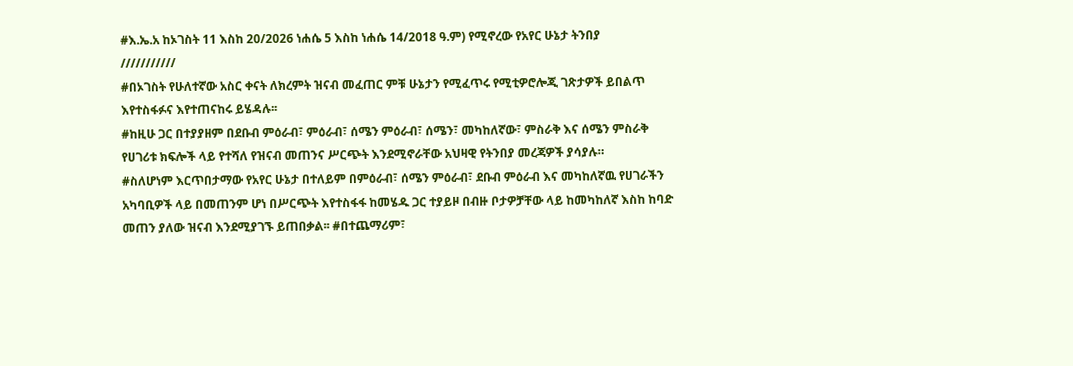#እ.ኤ.አ ከኦገስት 11 እስከ 20/2026 ነሐሴ 5 እስከ ነሐሴ 14/2018 ዓ.ም) የሚኖረው የአየር ሁኔታ ትንበያ
///////////
#በኦገስት የሁለተኛው አስር ቀናት ለክረምት ዝናብ መፈጠር ምቹ ሁኔታን የሚፈጥሩ የሚቲዎሮሎጂ ገጽታዎች ይበልጥ እየተስፋፉና እየተጠናከሩ ይሄዳሉ፡፡
#ከዚሁ ጋር በተያያዘም በደቡብ ምዕራብ፣ ምዕራብ፣ ሰሜን ምዕራብ፣ ሰሜን፣ መካከለኛው፣ ምስራቅ እና ሰሜን ምስራቅ የሀገሪቱ ክፍሎች ላይ የተሻለ የዝናብ መጠንና ሥርጭት እንደሚኖራቸው አህዛዊ የትንበያ መረጃዎች ያሳያሉ።
#ስለሆነም እርጥበታማው የአየር ሁኔታ በተለይም በምዕራብ፣ ሰሜን ምዕራብ፣ ደቡብ ምዕራብ እና መካከለኛዉ የሀገራችን አካባቢዎች ላይ በመጠንም ሆነ በሥርጭት እየተስፋፋ ከመሄዱ ጋር ተያይዞ በብዙ ቦታዎቻቸው ላይ ከመካከለኛ እስከ ከባድ መጠን ያለው ዝናብ እንደሚያገኙ ይጠበቃል፡፡ #በተጨማሪም፣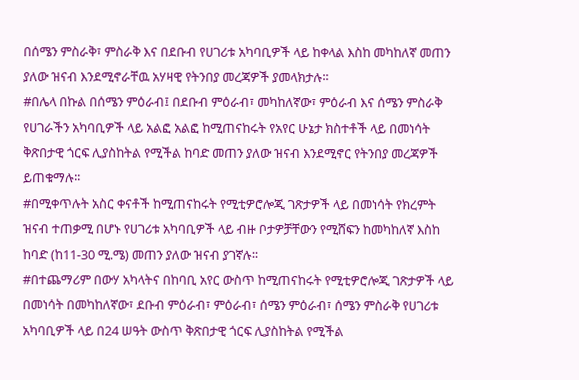በሰሜን ምስራቅ፣ ምስራቅ እና በደቡብ የሀገሪቱ አካባቢዎች ላይ ከቀላል እስከ መካከለኛ መጠን ያለው ዝናብ እንደሚኖራቸዉ አሃዛዊ የትንበያ መረጃዎች ያመላክታሉ፡፡
#በሌላ በኩል በሰሜን ምዕራብ፤ በደቡብ ምዕራብ፣ መካከለኛው፣ ምዕራብ እና ሰሜን ምስራቅ የሀገራችን አካባቢዎች ላይ አልፎ አልፎ ከሚጠናከሩት የአየር ሁኔታ ክስተቶች ላይ በመነሳት ቅጽበታዊ ጎርፍ ሊያስከትል የሚችል ከባድ መጠን ያለው ዝናብ እንደሚኖር የትንበያ መረጃዎች ይጠቁማሉ፡፡
#በሚቀጥሉት አስር ቀናቶች ከሚጠናከሩት የሚቲዎሮሎጂ ገጽታዎች ላይ በመነሳት የክረምት ዝናብ ተጠቃሚ በሆኑ የሀገሪቱ አካባቢዎች ላይ ብዙ ቦታዎቻቸውን የሚሸፍን ከመካከለኛ እስከ ከባድ (ከ11-30 ሚ.ሜ) መጠን ያለው ዝናብ ያገኛሉ፡፡
#በተጨማሪም በውሃ አካላትና በከባቢ አየር ውስጥ ከሚጠናከሩት የሚቲዎሮሎጂ ገጽታዎች ላይ በመነሳት በመካከለኛው፣ ደቡብ ምዕራብ፣ ምዕራብ፣ ሰሜን ምዕራብ፣ ሰሜን ምስራቅ የሀገሪቱ አካባቢዎች ላይ በ24 ሠዓት ውስጥ ቅጽበታዊ ጎርፍ ሊያስከትል የሚችል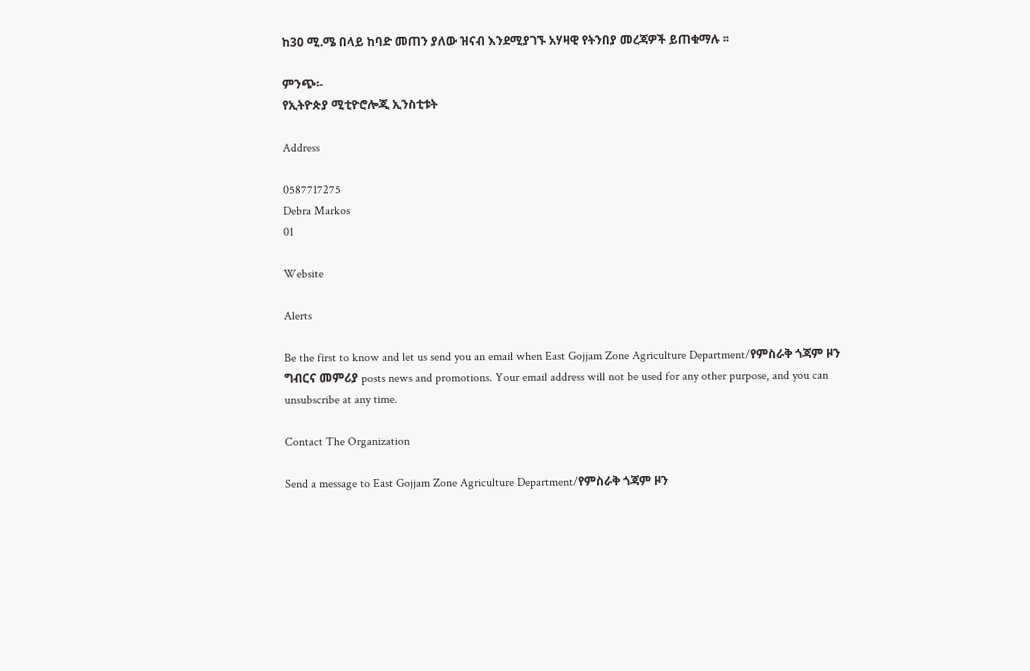ከ30 ሚ.ሜ በላይ ከባድ መጠን ያለው ዝናብ እንደሚያገኙ አሃዛዊ የትንበያ መረጃዎች ይጠቁማሉ ፡፡

ምንጭ፡-
የኢትዮጵያ ሚቲዮሮሎጂ ኢንስቲቱት

Address

0587717275
Debra Markos
01

Website

Alerts

Be the first to know and let us send you an email when East Gojjam Zone Agriculture Department/የምስራቅ ጎጃም ዞን ግብርና መምሪያ posts news and promotions. Your email address will not be used for any other purpose, and you can unsubscribe at any time.

Contact The Organization

Send a message to East Gojjam Zone Agriculture Department/የምስራቅ ጎጃም ዞን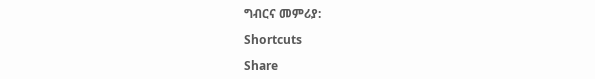ግብርና መምሪያ:

Shortcuts

Share